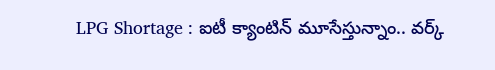LPG Shortage : ఐటీ క్యాంటిన్ మూసేస్తున్నాం.. వర్క్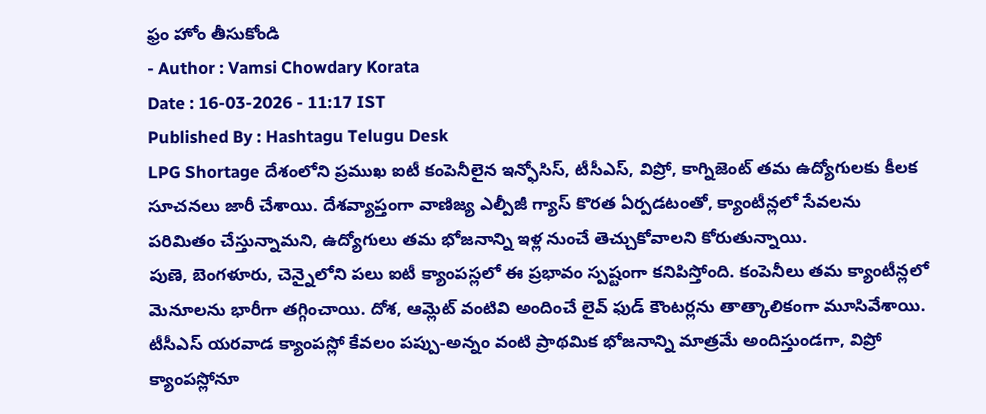ఫ్రం హోం తీసుకోండి
- Author : Vamsi Chowdary Korata
Date : 16-03-2026 - 11:17 IST
Published By : Hashtagu Telugu Desk
LPG Shortage దేశంలోని ప్రముఖ ఐటీ కంపెనీలైన ఇన్ఫోసిస్, టీసీఎస్, విప్రో, కాగ్నిజెంట్ తమ ఉద్యోగులకు కీలక సూచనలు జారీ చేశాయి. దేశవ్యాప్తంగా వాణిజ్య ఎల్పీజీ గ్యాస్ కొరత ఏర్పడటంతో, క్యాంటీన్లలో సేవలను పరిమితం చేస్తున్నామని, ఉద్యోగులు తమ భోజనాన్ని ఇళ్ల నుంచే తెచ్చుకోవాలని కోరుతున్నాయి.
పుణె, బెంగళూరు, చెన్నైలోని పలు ఐటీ క్యాంపస్లలో ఈ ప్రభావం స్పష్టంగా కనిపిస్తోంది. కంపెనీలు తమ క్యాంటీన్లలో మెనూలను భారీగా తగ్గించాయి. దోశ, ఆమ్లెట్ వంటివి అందించే లైవ్ ఫుడ్ కౌంటర్లను తాత్కాలికంగా మూసివేశాయి. టీసీఎస్ యరవాడ క్యాంపస్లో కేవలం పప్పు-అన్నం వంటి ప్రాథమిక భోజనాన్ని మాత్రమే అందిస్తుండగా, విప్రో క్యాంపస్లోనూ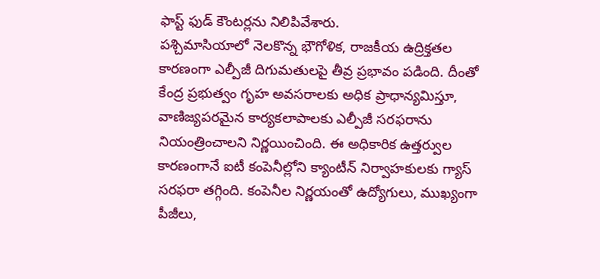ఫాస్ట్ ఫుడ్ కౌంటర్లను నిలిపివేశారు.
పశ్చిమాసియాలో నెలకొన్న భౌగోళిక, రాజకీయ ఉద్రిక్తతల కారణంగా ఎల్పీజీ దిగుమతులపై తీవ్ర ప్రభావం పడింది. దీంతో కేంద్ర ప్రభుత్వం గృహ అవసరాలకు అధిక ప్రాధాన్యమిస్తూ, వాణిజ్యపరమైన కార్యకలాపాలకు ఎల్పీజీ సరఫరాను నియంత్రించాలని నిర్ణయించింది. ఈ అధికారిక ఉత్తర్వుల కారణంగానే ఐటీ కంపెనీల్లోని క్యాంటీన్ నిర్వాహకులకు గ్యాస్ సరఫరా తగ్గింది. కంపెనీల నిర్ణయంతో ఉద్యోగులు, ముఖ్యంగా పీజీలు,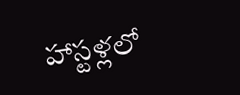హాస్టళ్లలో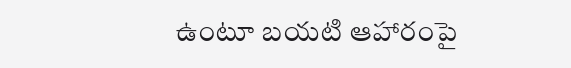ఉంటూ బయటి ఆహారంపై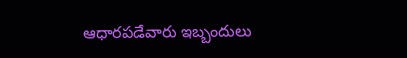ఆధారపడేవారు ఇబ్బందులు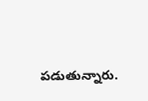పడుతున్నారు.